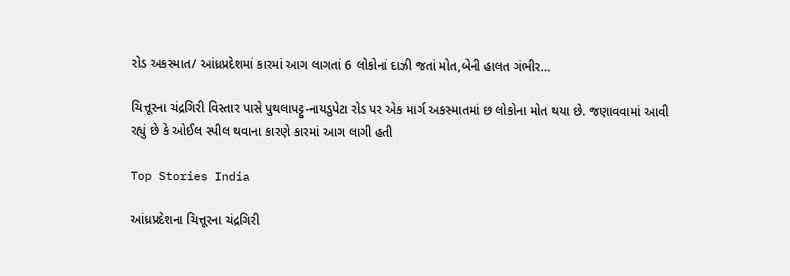રોડ અકસ્માત/ આંધ્રપ્રદેશમાં કારમાં આગ લાગતાં 6 લોકોનાં દાઝી જતાં મોત,બેની હાલત ગંભીર…

ચિત્તૂરના ચંદ્રગિરી વિસ્તાર પાસે પુથલાપટ્ટુ-નાયડુપેટા રોડ પર એક માર્ગ અકસ્માતમાં છ લોકોના મોત થયા છે. જણાવવામાં આવી રહ્યું છે કે ઓઈલ સ્પીલ થવાના કારણે કારમાં આગ લાગી હતી

Top Stories India

આંધ્રપ્રદેશના ચિત્તૂરના ચંદ્રગિરી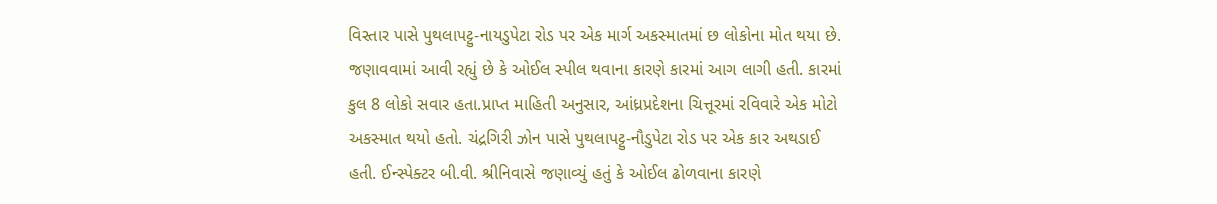વિસ્તાર પાસે પુથલાપટ્ટુ-નાયડુપેટા રોડ પર એક માર્ગ અકસ્માતમાં છ લોકોના મોત થયા છે. જણાવવામાં આવી રહ્યું છે કે ઓઈલ સ્પીલ થવાના કારણે કારમાં આગ લાગી હતી. કારમાં કુલ 8 લોકો સવાર હતા.પ્રાપ્ત માહિતી અનુસાર, આંધ્રપ્રદેશના ચિત્તૂરમાં રવિવારે એક મોટો અકસ્માત થયો હતો. ચંદ્રગિરી ઝોન પાસે પુથલાપટ્ટુ-નૌડુપેટા રોડ પર એક કાર અથડાઈ હતી. ઈન્સ્પેક્ટર બી.વી. શ્રીનિવાસે જણાવ્યું હતું કે ઓઈલ ઢોળવાના કારણે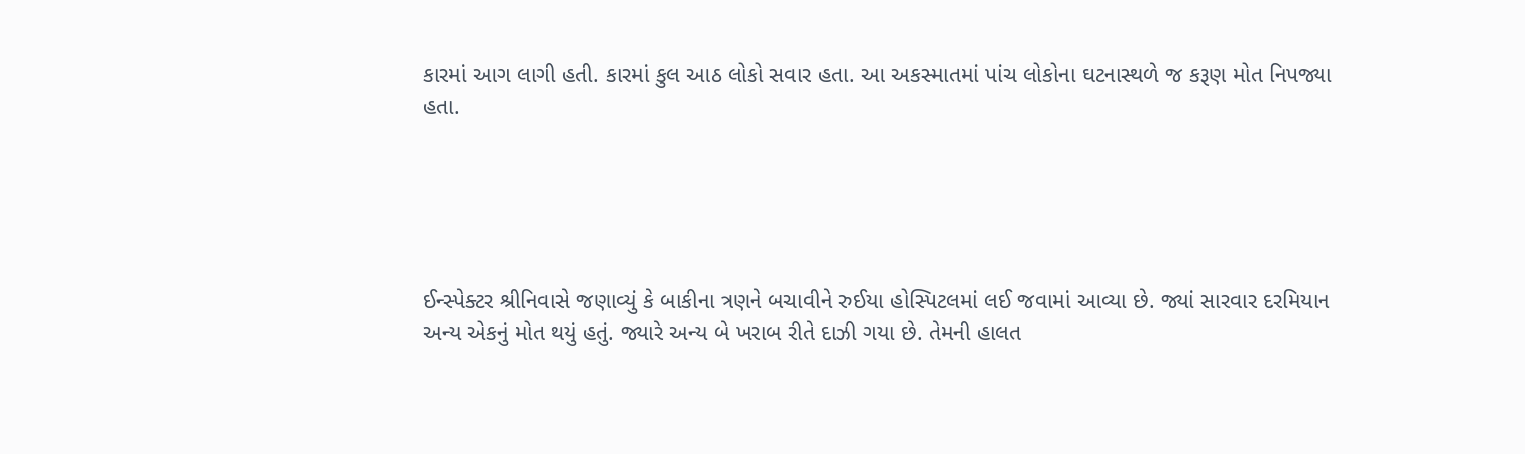કારમાં આગ લાગી હતી. કારમાં કુલ આઠ લોકો સવાર હતા. આ અકસ્માતમાં પાંચ લોકોના ઘટનાસ્થળે જ કરૂણ મોત નિપજ્યા હતા.





ઈન્સ્પેક્ટર શ્રીનિવાસે જણાવ્યું કે બાકીના ત્રણને બચાવીને રુઈયા હોસ્પિટલમાં લઈ જવામાં આવ્યા છે. જ્યાં સારવાર દરમિયાન અન્ય એકનું મોત થયું હતું. જ્યારે અન્ય બે ખરાબ રીતે દાઝી ગયા છે. તેમની હાલત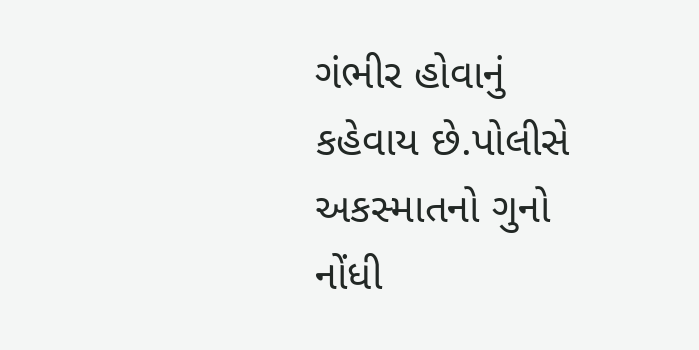ગંભીર હોવાનું કહેવાય છે.પોલીસે અકસ્માતનો ગુનો નોંધી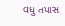વધુ તપાસ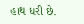હાથ ધરી છે.